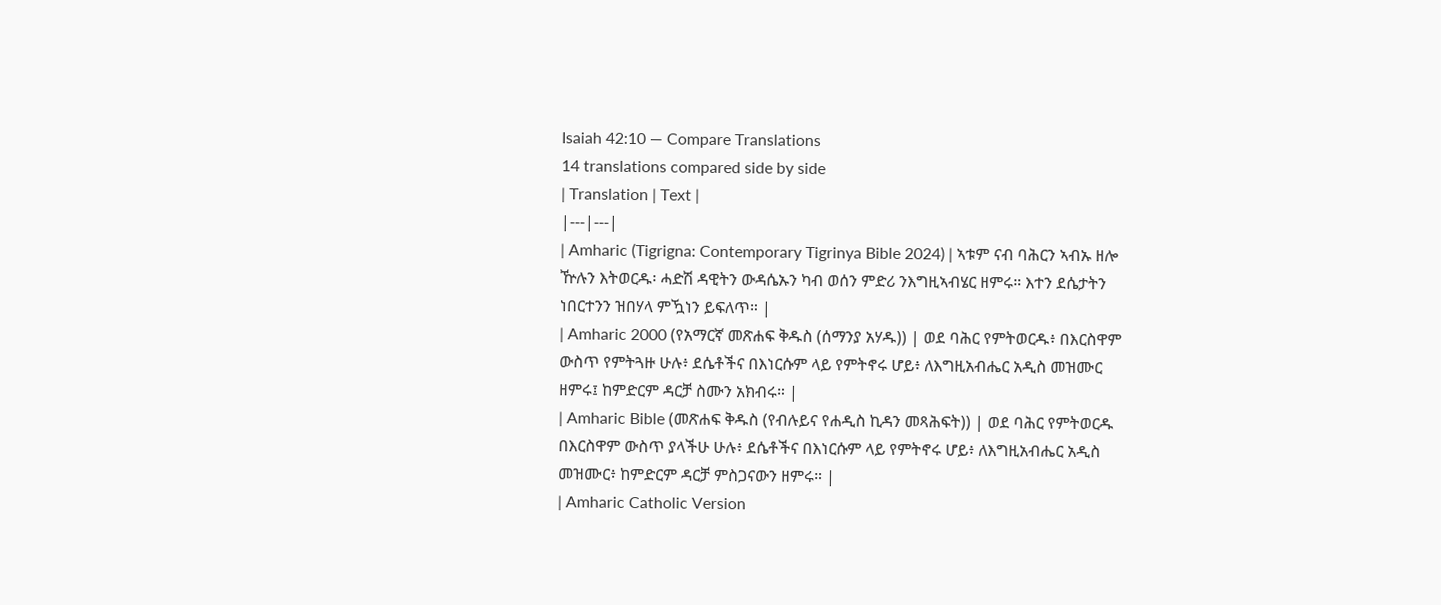Isaiah 42:10 — Compare Translations
14 translations compared side by side
| Translation | Text |
|---|---|
| Amharic (Tigrigna: Contemporary Tigrinya Bible 2024) | ኣቱም ናብ ባሕርን ኣብኡ ዘሎ ዅሉን እትወርዱ፡ ሓድሽ ዳዊትን ውዳሴኡን ካብ ወሰን ምድሪ ንእግዚኣብሄር ዘምሩ። እተን ደሴታትን ነበርተንን ዝበሃላ ምዃነን ይፍለጥ። |
| Amharic 2000 (የአማርኛ መጽሐፍ ቅዱስ (ሰማንያ አሃዱ)) | ወደ ባሕር የምትወርዱ፥ በእርስዋም ውስጥ የምትጓዙ ሁሉ፥ ደሴቶችና በእነርሱም ላይ የምትኖሩ ሆይ፥ ለእግዚአብሔር አዲስ መዝሙር ዘምሩ፤ ከምድርም ዳርቻ ስሙን አክብሩ። |
| Amharic Bible (መጽሐፍ ቅዱስ (የብሉይና የሐዲስ ኪዳን መጻሕፍት)) | ወደ ባሕር የምትወርዱ በእርስዋም ውስጥ ያላችሁ ሁሉ፥ ደሴቶችና በእነርሱም ላይ የምትኖሩ ሆይ፥ ለእግዚአብሔር አዲስ መዝሙር፥ ከምድርም ዳርቻ ምስጋናውን ዘምሩ። |
| Amharic Catholic Version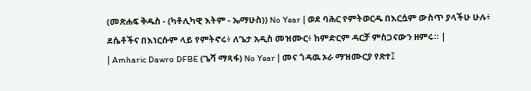(መጽሐፍ ቅዱስ - (ካቶሊካዊ እትም - ኤማሁስ)) No Year | ወደ ባሕር የምትወርዱ በእርሷም ውስጥ ያላችሁ ሁሉ፥ ደሴቶችና በእነርሱም ላይ የምትኖሩ፥ ለጌታ አዲስ መዝሙር፥ ከምድርም ዳርቻ ምስጋናውን ዘምሩ። |
| Amharic Dawro DFBE (ጌሻ ማጻፋ) No Year | መና ጎዳዉ ኦራ ማዝሙርያ የጽተ፤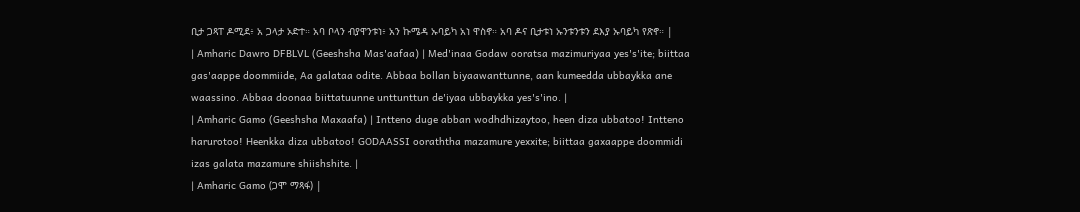ቢታ ጋጻፐ ዶሚደ፥ አ ጋላታ ኦድተ። አባ ቦላን ብያዋንቱነ፥ አን ኩሜዳ ኡባይካ አነ ዋስኖ። አባ ዶና ቢታቱነ ኡንቱንቱን ደእያ ኡባይካ የጽኖ። |
| Amharic Dawro DFBLVL (Geeshsha Mas'aafaa) | Med'inaa Godaw ooratsa mazimuriyaa yes's'ite; biittaa gas'aappe doommiide, Aa galataa odite. Abbaa bollan biyaawanttunne, aan kumeedda ubbaykka ane waassino. Abbaa doonaa biittatuunne unttunttun de'iyaa ubbaykka yes's'ino. |
| Amharic Gamo (Geeshsha Maxaafa) | Intteno duge abban wodhdhizaytoo, heen diza ubbatoo! Intteno harurotoo! Heenkka diza ubbatoo! GODAASSI ooraththa mazamure yexxite; biittaa gaxaappe doommidi izas galata mazamure shiishshite. |
| Amharic Gamo (ጋሞ ማጻፋ) |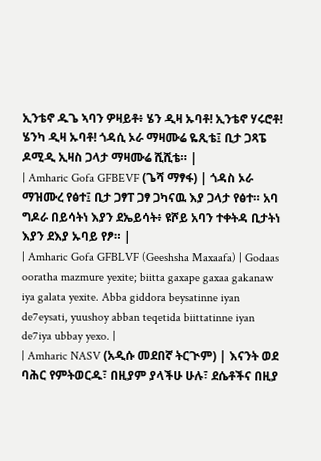ኢንቴኖ ዱጌ ኣባን ዎዛይቶ፥ ሄን ዲዛ ኡባቶ! ኢንቴኖ ሃሩሮቶ! ሄንካ ዲዛ ኡባቶ! ጎዳሲ ኦራ ማዛሙሬ ዬጺቴ፤ ቢታ ጋጻፔ ዶሚዲ ኢዛስ ጋላታ ማዛሙሬ ሺሺቴ። |
| Amharic Gofa GFBEVF (ጌሻ ማፃፋ) | ጎዳስ ኦራ ማዝሙረ የፅተ፤ ቢታ ጋፃፐ ጋፃ ጋካናዉ እያ ጋላታ የፅተ። አባ ግዶራ በይሳትነ እያን ደኤይሳት፥ ዩሾይ አባን ተቀትዳ ቢታትነ እያን ደእያ ኡባይ የፆ። |
| Amharic Gofa GFBLVF (Geeshsha Maxaafa) | Godaas ooratha mazmure yexite; biitta gaxape gaxaa gakanaw iya galata yexite. Abba giddora beysatinne iyan de7eysati, yuushoy abban teqetida biittatinne iyan de7iya ubbay yexo. |
| Amharic NASV (አዲሱ መደበኛ ትርጒም) | እናንት ወደ ባሕር የምትወርዱ፣ በዚያም ያላችሁ ሁሉ፣ ደሴቶችና በዚያ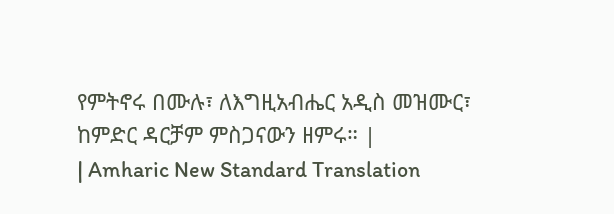የምትኖሩ በሙሉ፣ ለእግዚአብሔር አዲስ መዝሙር፣ ከምድር ዳርቻም ምስጋናውን ዘምሩ። |
| Amharic New Standard Translation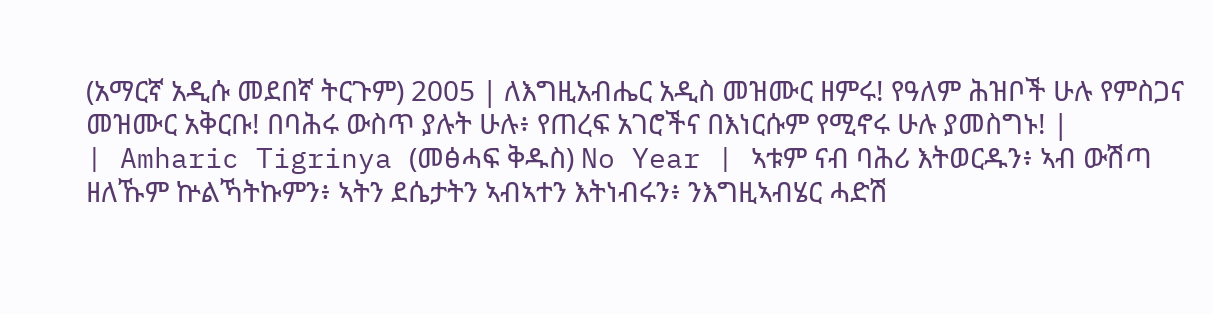(አማርኛ አዲሱ መደበኛ ትርጉም) 2005 | ለእግዚአብሔር አዲስ መዝሙር ዘምሩ! የዓለም ሕዝቦች ሁሉ የምስጋና መዝሙር አቅርቡ! በባሕሩ ውስጥ ያሉት ሁሉ፥ የጠረፍ አገሮችና በእነርሱም የሚኖሩ ሁሉ ያመስግኑ! |
| Amharic Tigrinya (መፅሓፍ ቅዱስ) No Year | ኣቱም ናብ ባሕሪ እትወርዱን፥ ኣብ ውሽጣ ዘለኹም ኵልኻትኩምን፥ ኣትን ደሴታትን ኣብኣተን እትነብሩን፥ ንእግዚኣብሄር ሓድሽ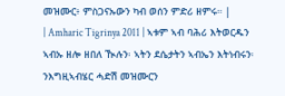መዝሙር፥ ምስጋናኡውን ካብ ወሰን ምድሪ ዘምሩ። |
| Amharic Tigrinya 2011 | ኣቱም ኣብ ባሕሪ እትወርዱን ኣብኡ ዘሎ ዘበለ ዂሉን፡ ኣትን ደሴታትን ኣብኤን እትነብሩን፡ ንእግዚኣብሄር ሓድሽ መዝሙርን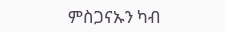ምስጋናኡን ካብ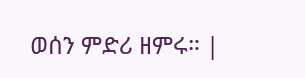ወሰን ምድሪ ዘምሩ። |